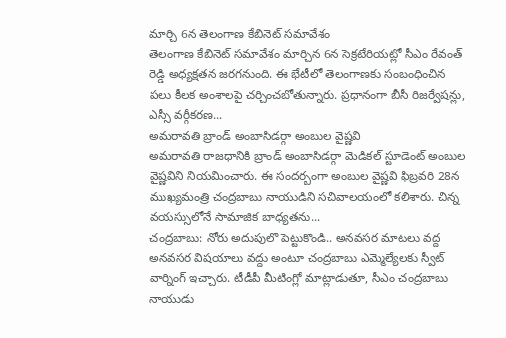మార్చి 6న తెలంగాణ కేబినెట్ సమావేశం
తెలంగాణ కేబినెట్ సమావేశం మార్చిన 6న సెక్రటేరియట్లో సీఎం రేవంత్ రెడ్డి అధ్యక్షతన జరగనుంది. ఈ భేటీలో తెలంగాణకు సంబంధించిన పలు కీలక అంశాలపై చర్చించబోతున్నారు. ప్రధానంగా బీసీ రిజర్వేషన్లు, ఎస్సీ వర్గీకరణ...
అమరావతి బ్రాండ్ అంబాసిడర్గా అంబుల వైష్ణవి
అమరావతి రాజధానికి బ్రాండ్ అంబాసిడర్గా మెడికల్ స్టూడెంట్ అంబుల వైష్ణవిని నియమించారు. ఈ సందర్బంగా అంబుల వైష్ణవి ఫిబ్రవరి 28న ముఖ్యమంత్రి చంద్రబాబు నాయుడిని సచివాలయంలో కలిశారు. చిన్న వయస్సులోనే సామాజిక బాధ్యతను...
చంద్రబాబు: నోరు అదుపులొ పెట్టుకొండి.. అనవసర మాటలు వద్ద
అనవసర విషయాలు వద్దు అంటూ చంద్రబాబు ఎమ్మెల్యేలకు స్వీట్ వార్నింగ్ ఇచ్చారు. టీడీపీ మీటింగ్లో మాట్లాడుతూ, సీఎం చంద్రబాబు నాయుడు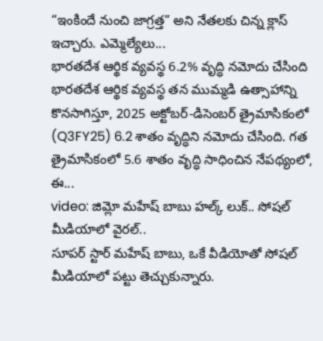“ఇంకిందే నుంచి జాగ్రత్త” అని నేతలకు చిన్న క్లాస్ ఇచ్చారు. ఎమ్మెల్యేలు...
భారతదేశ ఆర్థిక వ్యవస్థ 6.2% వృద్ధి నమోదు చేసింది
భారతదేశ ఆర్థిక వ్యవస్థ తన ముమ్మడి ఉత్సాహాన్ని కొనసాగిస్తూ, 2025 అక్టోబర్-డిసెంబర్ త్రైమాసికంలో (Q3FY25) 6.2 శాతం వృద్ధిని నమోదు చేసింది. గత త్రైమాసికంలో 5.6 శాతం వృద్ధి సాధించిన నేపథ్యంలో, ఈ...
video: జిమ్లో మహేష్ బాబు హల్క్ లుక్.. సోషల్ మీడియాలో వైరల్..
సూపర్ స్టార్ మహేష్ బాబు, ఒకే వీడియోతో సోషల్ మీడియాలో పట్టు తెచ్చుకున్నారు.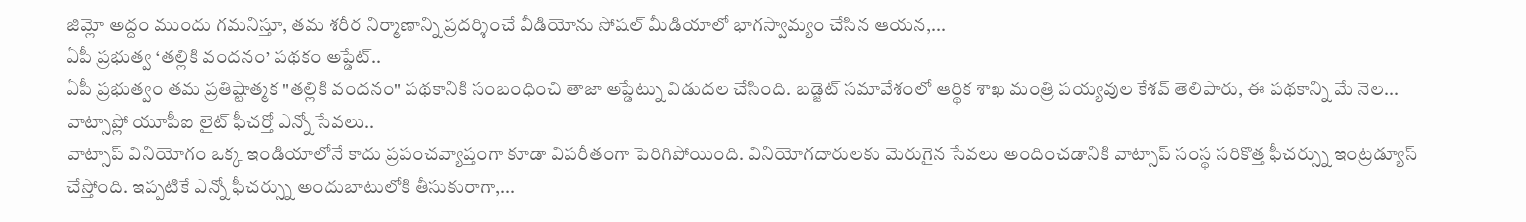జిమ్లో అద్దం ముందు గమనిస్తూ, తమ శరీర నిర్మాణాన్ని ప్రదర్శించే వీడియోను సోషల్ మీడియాలో భాగస్వామ్యం చేసిన ఆయన,...
ఏపీ ప్రభుత్వ ‘తల్లికి వందనం’ పథకం అప్డేట్..
ఏపీ ప్రభుత్వం తమ ప్రతిష్టాత్మక "తల్లికి వందనం" పథకానికి సంబంధించి తాజా అప్డేట్ను విడుదల చేసింది. బడ్జెట్ సమావేశంలో ఆర్థిక శాఖ మంత్రి పయ్యవుల కేశవ్ తెలిపారు, ఈ పథకాన్ని మే నెల...
వాట్సాప్లో యూపీఐ లైట్ ఫీచర్తో ఎన్నో సేవలు..
వాట్సాప్ వినియోగం ఒక్క ఇండియాలోనే కాదు ప్రపంచవ్యాప్తంగా కూడా విపరీతంగా పెరిగిపోయింది. వినియోగదారులకు మెరుగైన సేవలు అందించడానికి వాట్సాప్ సంస్థ సరికొత్త ఫీచర్స్ను ఇంట్రడ్యూస్ చేస్తోంది. ఇప్పటికే ఎన్నో ఫీచర్స్ను అందుబాటులోకి తీసుకురాగా,...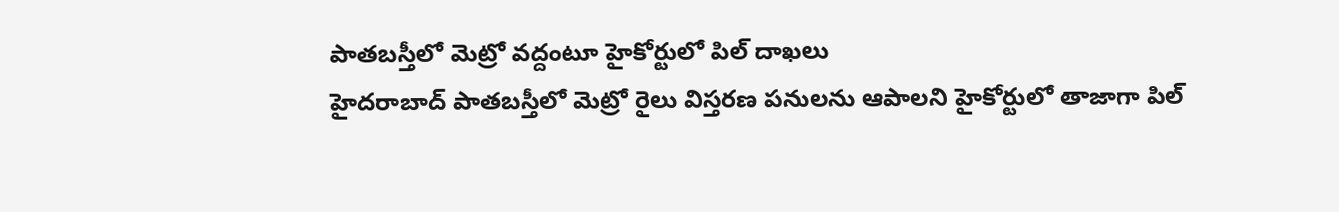పాతబస్తీలో మెట్రో వద్దంటూ హైకోర్టులో పిల్ దాఖలు
హైదరాబాద్ పాతబస్తీలో మెట్రో రైలు విస్తరణ పనులను ఆపాలని హైకోర్టులో తాజాగా పిల్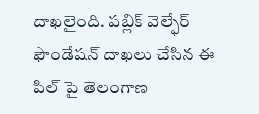దాఖలైంది. పబ్లిక్ వెల్ఫేర్ ఫౌండేషన్ దాఖలు చేసిన ఈ పిల్ పై తెలంగాణ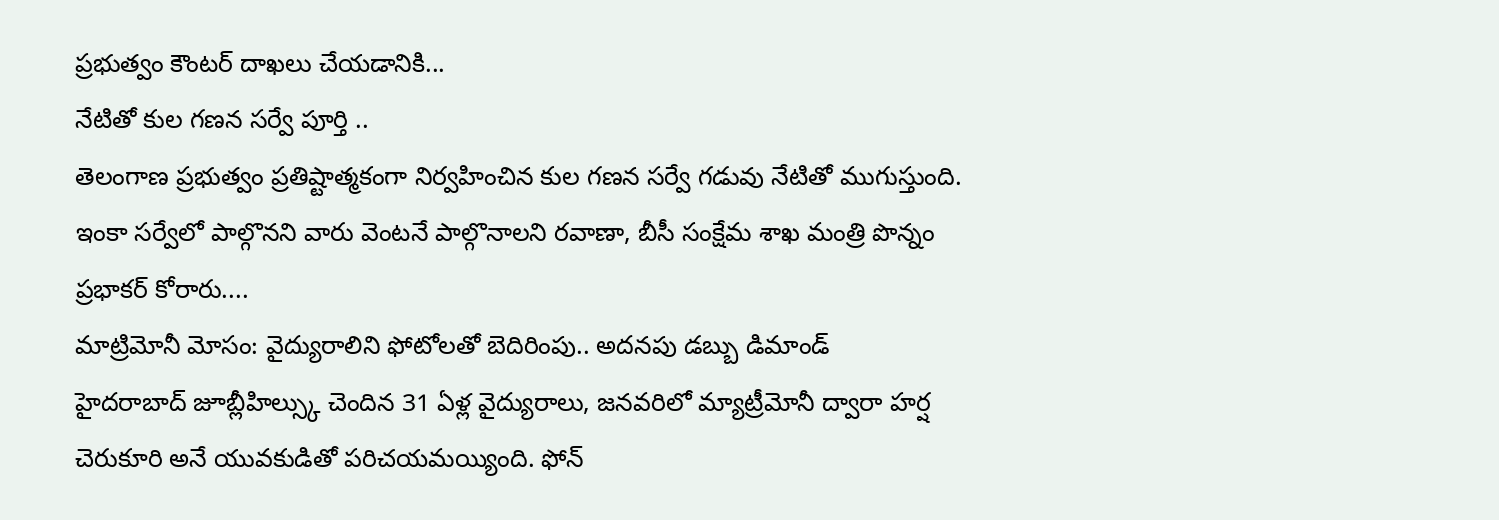ప్రభుత్వం కౌంటర్ దాఖలు చేయడానికి...
నేటితో కుల గణన సర్వే పూర్తి ..
తెలంగాణ ప్రభుత్వం ప్రతిష్టాత్మకంగా నిర్వహించిన కుల గణన సర్వే గడువు నేటితో ముగుస్తుంది. ఇంకా సర్వేలో పాల్గొనని వారు వెంటనే పాల్గొనాలని రవాణా, బీసీ సంక్షేమ శాఖ మంత్రి పొన్నం ప్రభాకర్ కోరారు....
మాట్రిమోనీ మోసం: వైద్యురాలిని ఫోటోలతో బెదిరింపు.. అదనపు డబ్బు డిమాండ్
హైదరాబాద్ జూబ్లీహిల్స్కు చెందిన 31 ఏళ్ల వైద్యురాలు, జనవరిలో మ్యాట్రీమోనీ ద్వారా హర్ష చెరుకూరి అనే యువకుడితో పరిచయమయ్యింది. ఫోన్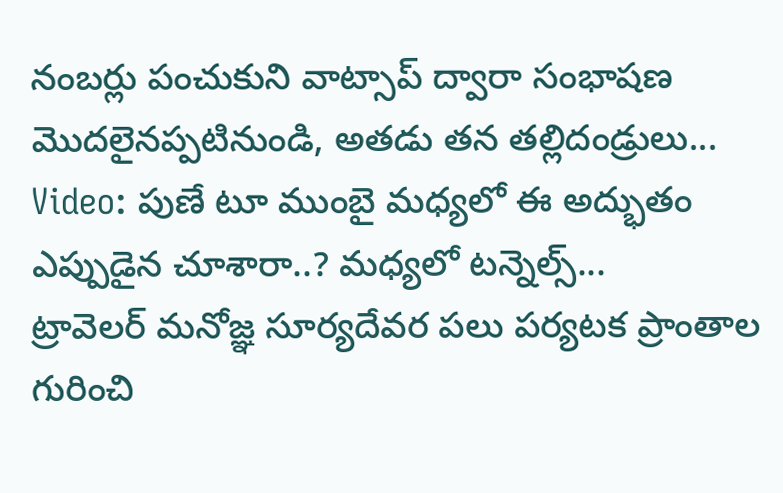నంబర్లు పంచుకుని వాట్సాప్ ద్వారా సంభాషణ మొదలైనప్పటినుండి, అతడు తన తల్లిదండ్రులు...
Video: పుణే టూ ముంబై మధ్యలో ఈ అద్భుతం ఎప్పుడైన చూశారా..? మధ్యలో టన్నెల్స్...
ట్రావెలర్ మనోజ్ఞ సూర్యదేవర పలు పర్యటక ప్రాంతాల గురించి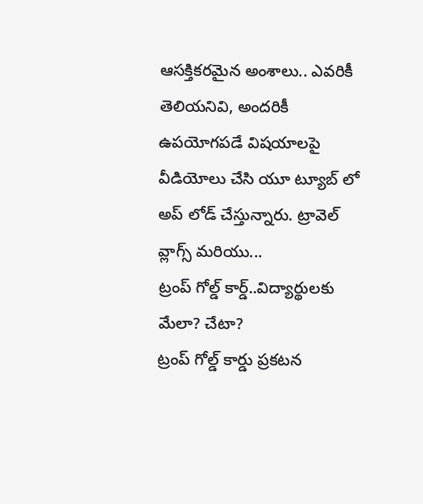ఆసక్తికరమైన అంశాలు.. ఎవరికీ తెలియనివి, అందరికీ ఉపయోగపడే విషయాలపై వీడియోలు చేసి యూ ట్యూబ్ లో అప్ లోడ్ చేస్తున్నారు. ట్రావెల్ వ్లాగ్స్ మరియు...
ట్రంప్ గోల్డ్ కార్డ్..విద్యార్థులకు మేలా? చేటా?
ట్రంప్ గోల్డ్ కార్డు ప్రకటన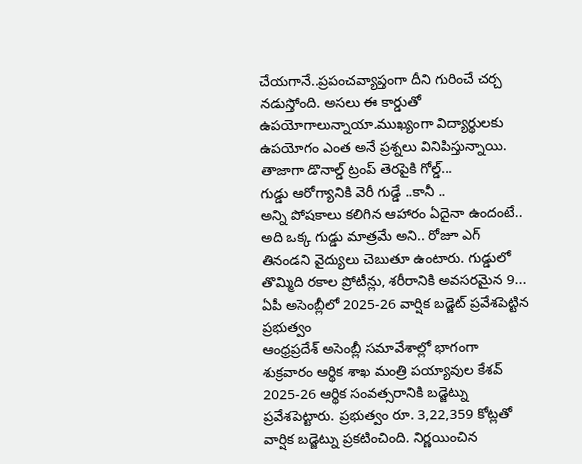చేయగానే..ప్రపంచవ్యాప్తంగా దీని గురించే చర్చ నడుస్తోంది. అసలు ఈ కార్డుతో ఉపయోగాలున్నాయా.ముఖ్యంగా విద్యార్థులకు ఉపయోగం ఎంత అనే ప్రశ్నలు వినిపిస్తున్నాయి. తాజాగా డొనాల్డ్ ట్రంప్ తెరపైకి గోల్డ్...
గుడ్డు ఆరోగ్యానికి వెరీ గుడ్డే ..కానీ ..
అన్ని పోషకాలు కలిగిన ఆహారం ఏదైనా ఉందంటే.. అది ఒక్క గుడ్డు మాత్రమే అని.. రోజూ ఎగ్ తినండని వైద్యులు చెబుతూ ఉంటారు. గుడ్డులో తొమ్మిది రకాల ప్రోటీన్లు, శరీరానికి అవసరమైన 9...
ఏపీ అసెంబ్లీలో 2025-26 వార్షిక బడ్జెట్ ప్రవేశపెట్టిన ప్రభుత్వం
ఆంధ్రప్రదేశ్ అసెంబ్లీ సమావేశాల్లో భాగంగా శుక్రవారం ఆర్థిక శాఖ మంత్రి పయ్యావుల కేశవ్ 2025-26 ఆర్థిక సంవత్సరానికి బడ్జెట్ను ప్రవేశపెట్టారు. ప్రభుత్వం రూ. 3,22,359 కోట్లతో వార్షిక బడ్జెట్ను ప్రకటించింది. నిర్ణయించిన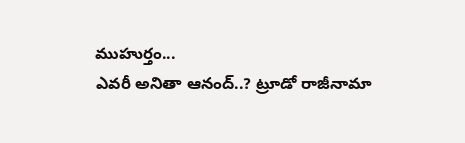ముహుర్తం...
ఎవరీ అనితా ఆనంద్..? ట్రూడో రాజీనామా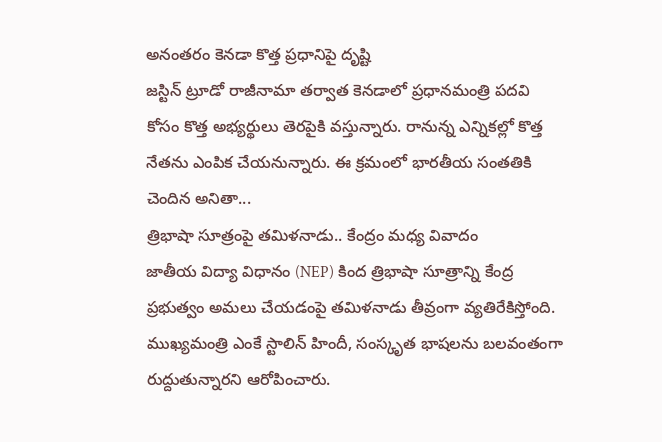అనంతరం కెనడా కొత్త ప్రధానిపై దృష్టి
జస్టిన్ ట్రూడో రాజీనామా తర్వాత కెనడాలో ప్రధానమంత్రి పదవి కోసం కొత్త అభ్యర్థులు తెరపైకి వస్తున్నారు. రానున్న ఎన్నికల్లో కొత్త నేతను ఎంపిక చేయనున్నారు. ఈ క్రమంలో భారతీయ సంతతికి చెందిన అనితా...
త్రిభాషా సూత్రంపై తమిళనాడు.. కేంద్రం మధ్య వివాదం
జాతీయ విద్యా విధానం (NEP) కింద త్రిభాషా సూత్రాన్ని కేంద్ర ప్రభుత్వం అమలు చేయడంపై తమిళనాడు తీవ్రంగా వ్యతిరేకిస్తోంది. ముఖ్యమంత్రి ఎంకే స్టాలిన్ హిందీ, సంస్కృత భాషలను బలవంతంగా రుద్దుతున్నారని ఆరోపించారు.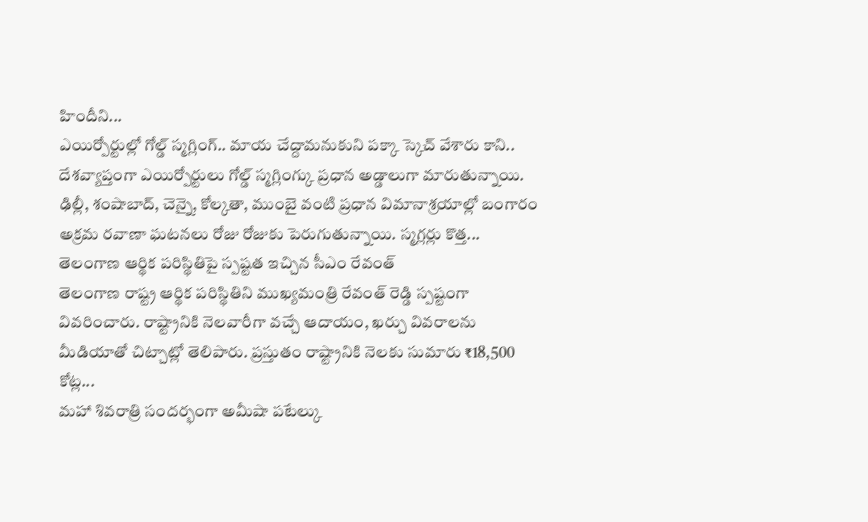హిందీని...
ఎయిర్పోర్టుల్లో గోల్డ్ స్మగ్లింగ్.. మాయ చేద్దామనుకుని పక్కా స్కెచ్ వేశారు కాని..
దేశవ్యాప్తంగా ఎయిర్పోర్టులు గోల్డ్ స్మగ్లింగ్కు ప్రధాన అడ్డాలుగా మారుతున్నాయి. ఢిల్లీ, శంషాబాద్, చెన్నై, కోల్కతా, ముంబై వంటి ప్రధాన విమానాశ్రయాల్లో బంగారం అక్రమ రవాణా ఘటనలు రోజు రోజుకు పెరుగుతున్నాయి. స్మగ్లర్లు కొత్త...
తెలంగాణ ఆర్థిక పరిస్థితిపై స్పష్టత ఇచ్చిన సీఎం రేవంత్
తెలంగాణ రాష్ట్ర ఆర్థిక పరిస్థితిని ముఖ్యమంత్రి రేవంత్ రెడ్డి స్పష్టంగా వివరించారు. రాష్ట్రానికి నెలవారీగా వచ్చే ఆదాయం, ఖర్చు వివరాలను మీడియాతో చిట్చాట్లో తెలిపారు. ప్రస్తుతం రాష్ట్రానికి నెలకు సుమారు ₹18,500 కోట్ల...
మహా శివరాత్రి సందర్భంగా అమీషా పటేల్కు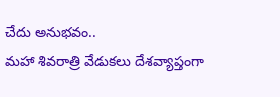చేదు అనుభవం..
మహా శివరాత్రి వేడుకలు దేశవ్యాప్తంగా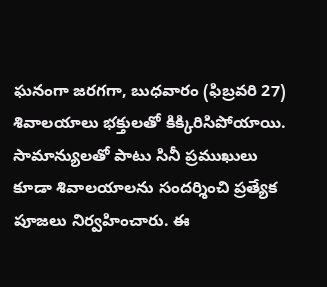ఘనంగా జరగగా, బుధవారం (ఫిబ్రవరి 27) శివాలయాలు భక్తులతో కిక్కిరిసిపోయాయి. సామాన్యులతో పాటు సినీ ప్రముఖులు కూడా శివాలయాలను సందర్శించి ప్రత్యేక పూజలు నిర్వహించారు. ఈ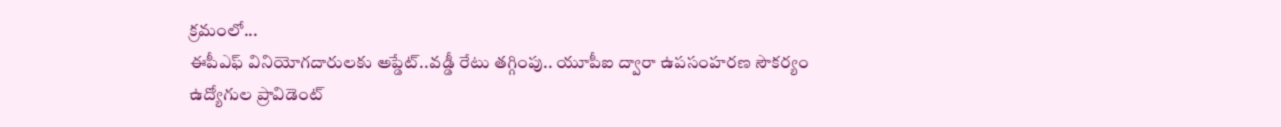క్రమంలో...
ఈపీఎఫ్ వినియోగదారులకు అప్డేట్..వడ్డీ రేటు తగ్గింపు.. యూపీఐ ద్వారా ఉపసంహరణ సౌకర్యం
ఉద్యోగుల ప్రావిడెంట్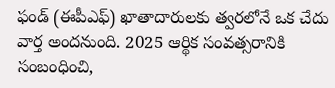ఫండ్ (ఈపీఎఫ్) ఖాతాదారులకు త్వరలోనే ఒక చేదు వార్త అందనుంది. 2025 ఆర్థిక సంవత్సరానికి సంబంధించి,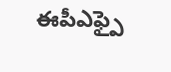ఈపీఎఫ్పై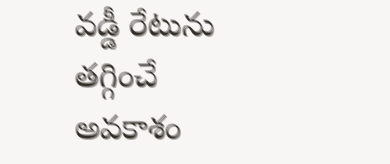వడ్డీ రేటును తగ్గించే అవకాశం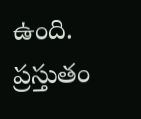ఉంది. ప్రస్తుతం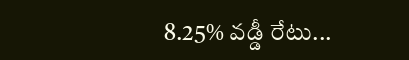8.25% వడ్డీ రేటు...